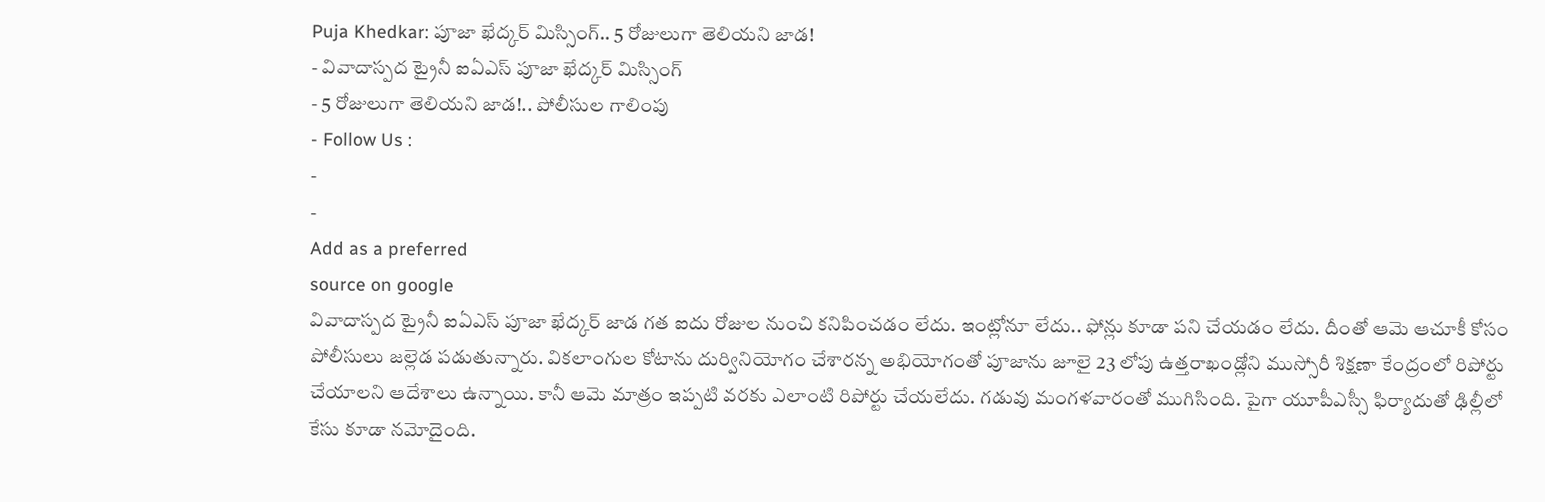Puja Khedkar: పూజా ఖేద్కర్ మిస్సింగ్.. 5 రోజులుగా తెలియని జాడ!
- వివాదాస్పద ట్రైనీ ఐఏఎస్ పూజా ఖేద్కర్ మిస్సింగ్
- 5 రోజులుగా తెలియని జాడ!.. పోలీసుల గాలింపు
- Follow Us :
-
-
Add as a preferred
source on google
వివాదాస్పద ట్రైనీ ఐఏఎస్ పూజా ఖేద్కర్ జాడ గత ఐదు రోజుల నుంచి కనిపించడం లేదు. ఇంట్లోనూ లేదు.. ఫోన్లు కూడా పని చేయడం లేదు. దీంతో ఆమె ఆచూకీ కోసం పోలీసులు జల్లెడ పడుతున్నారు. వికలాంగుల కోటాను దుర్వినియోగం చేశారన్న అభియోగంతో పూజాను జూలై 23 లోపు ఉత్తరాఖండ్లోని ముస్సోరీ శిక్షణా కేంద్రంలో రిపోర్టు చేయాలని ఆదేశాలు ఉన్నాయి. కానీ ఆమె మాత్రం ఇప్పటి వరకు ఎలాంటి రిపోర్టు చేయలేదు. గడువు మంగళవారంతో ముగిసింది. పైగా యూపీఎస్సీ ఫిర్యాదుతో ఢిల్లీలో కేసు కూడా నమోదైంది.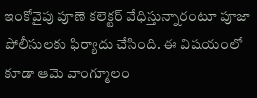ఇంకోవైపు పూణె కలెక్టర్ వేధిస్తున్నారంటూ పూజా పోలీసులకు ఫిర్యాదు చేసింది. ఈ విషయంలో కూడా ఆమె వాంగ్మూలం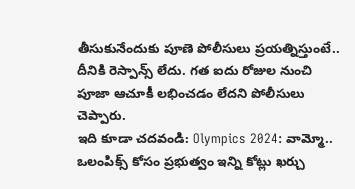తీసుకునేందుకు పూణె పోలీసులు ప్రయత్నిస్తుంటే.. దీనికి రెస్పాన్స్ లేదు. గత ఐదు రోజుల నుంచి పూజా ఆచూకీ లభించడం లేదని పోలీసులు చెప్పారు.
ఇది కూడా చదవండి: Olympics 2024: వామ్మో.. ఒలంపిక్స్ కోసం ప్రభుత్వం ఇన్ని కోట్లు ఖర్చు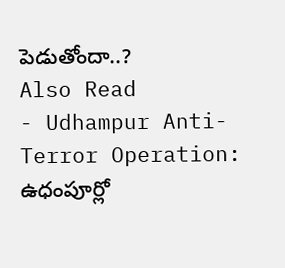పెడుతోందా..?
Also Read
- Udhampur Anti-Terror Operation: ఉధంపూర్లో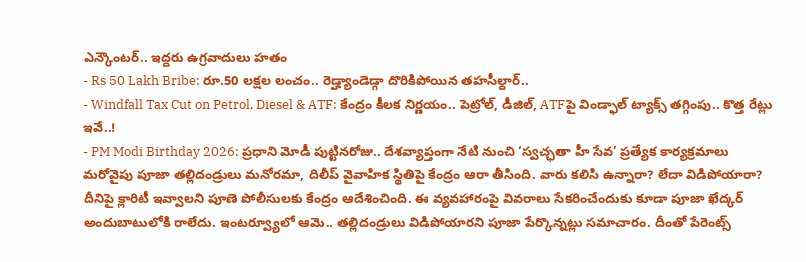ఎన్కౌంటర్.. ఇద్దరు ఉగ్రవాదులు హతం
- Rs 50 Lakh Bribe: రూ.50 లక్షల లంచం.. రెడ్హ్యాండెడ్గా దొరికిపోయిన తహసీల్దార్..
- Windfall Tax Cut on Petrol, Diesel & ATF: కేంద్రం కీలక నిర్ణయం.. పెట్రోల్, డీజిల్, ATFపై విండ్ఫాల్ ట్యాక్స్ తగ్గింపు.. కొత్త రేట్లు ఇవే..!
- PM Modi Birthday 2026: ప్రధాని మోడీ పుట్టినరోజు.. దేశవ్యాప్తంగా నేటి నుంచి ‘స్వచ్ఛతా హీ సేవ’ ప్రత్యేక కార్యక్రమాలు
మరోవైపు పూజా తల్లిదండ్రులు మనోరమా, దిలీప్ వైవాహిక స్థితిపై కేంద్రం ఆరా తీసింది. వారు కలిసి ఉన్నారా? లేదా విడిపోయారా? దీనిపై క్లారిటీ ఇవ్వాలని పూణె పోలీసులకు కేంద్రం ఆదేశించింది. ఈ వ్యవహారంపై వివరాలు సేకరించేందుకు కూడా పూజా ఖేద్కర్ అందుబాటులోకి రాలేదు. ఇంటర్వ్యూలో ఆమె.. తల్లిదండ్రులు విడిపోయారని పూజా పేర్కొన్నట్లు సమాచారం. దీంతో పేరెంట్స్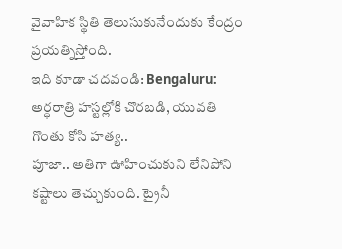వైవాహిక స్థితి తెలుసుకునేందుకు కేంద్రం ప్రయత్నిస్తోంది.
ఇది కూడా చదవండి: Bengaluru: అర్ధరాత్రి హస్టల్లోకి చొరబడి, యువతి గొంతు కోసి హత్య..
పూజా.. అతిగా ఊహించుకుని లేనిపోని కష్టాలు తెచ్చుకుంది. ట్రైనీ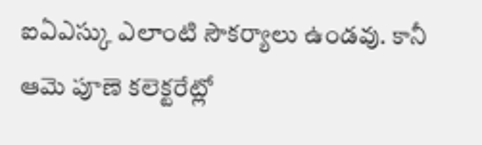ఐఏఎస్కు ఎలాంటి సౌకర్యాలు ఉండవు. కానీ ఆమె పూణె కలెక్టరేట్లో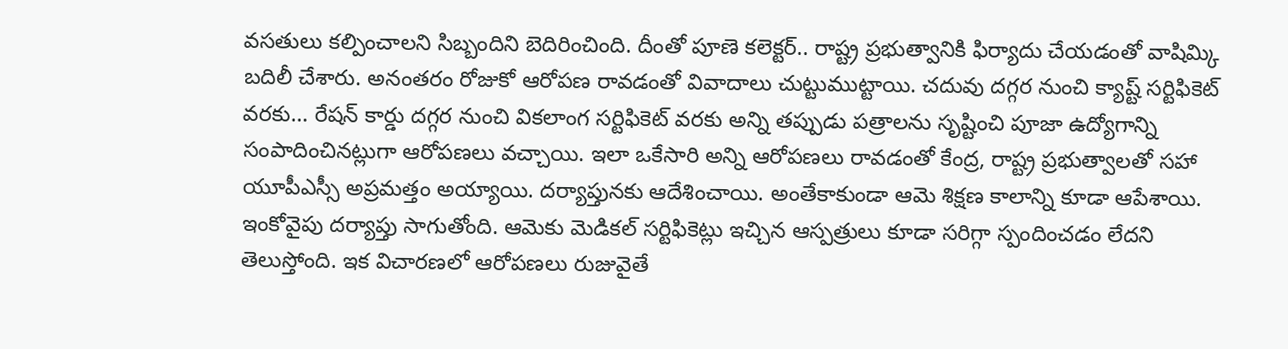వసతులు కల్పించాలని సిబ్బందిని బెదిరించింది. దీంతో పూణె కలెక్టర్.. రాష్ట్ర ప్రభుత్వానికి ఫిర్యాదు చేయడంతో వాషిమ్కి బదిలీ చేశారు. అనంతరం రోజుకో ఆరోపణ రావడంతో వివాదాలు చుట్టుముట్టాయి. చదువు దగ్గర నుంచి క్యాష్ట్ సర్టిఫికెట్ వరకు… రేషన్ కార్డు దగ్గర నుంచి వికలాంగ సర్టిఫికెట్ వరకు అన్ని తప్పుడు పత్రాలను సృష్టించి పూజా ఉద్యోగాన్ని సంపాదించినట్లుగా ఆరోపణలు వచ్చాయి. ఇలా ఒకేసారి అన్ని ఆరోపణలు రావడంతో కేంద్ర, రాష్ట్ర ప్రభుత్వాలతో సహా యూపీఎస్సీ అప్రమత్తం అయ్యాయి. దర్యాప్తునకు ఆదేశించాయి. అంతేకాకుండా ఆమె శిక్షణ కాలాన్ని కూడా ఆపేశాయి. ఇంకోవైపు దర్యాప్తు సాగుతోంది. ఆమెకు మెడికల్ సర్టిఫికెట్లు ఇచ్చిన ఆస్పత్రులు కూడా సరిగ్గా స్పందించడం లేదని తెలుస్తోంది. ఇక విచారణలో ఆరోపణలు రుజువైతే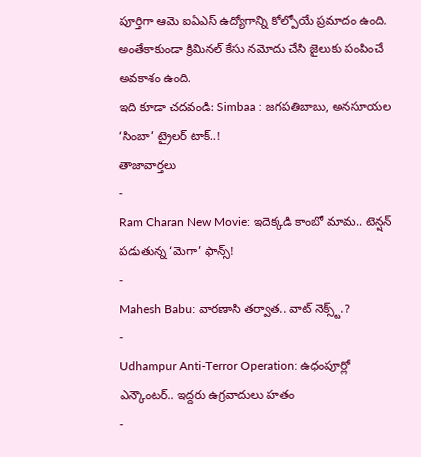పూర్తిగా ఆమె ఐఏఎస్ ఉద్యోగాన్ని కోల్పోయే ప్రమాదం ఉంది. అంతేకాకుండా క్రిమినల్ కేసు నమోదు చేసి జైలుకు పంపించే అవకాశం ఉంది.
ఇది కూడా చదవండి: Simbaa : జగపతిబాబు, అనసూయల ‘సింబా’ ట్రైలర్ టాక్..!
తాజావార్తలు
-
Ram Charan New Movie: ఇదెక్కడి కాంబో మామ.. టెన్షన్ పడుతున్న ‘మెగా’ ఫాన్స్!
-
Mahesh Babu: వారణాసి తర్వాత.. వాట్ నెక్స్ట్.?
-
Udhampur Anti-Terror Operation: ఉధంపూర్లో ఎన్కౌంటర్.. ఇద్దరు ఉగ్రవాదులు హతం
-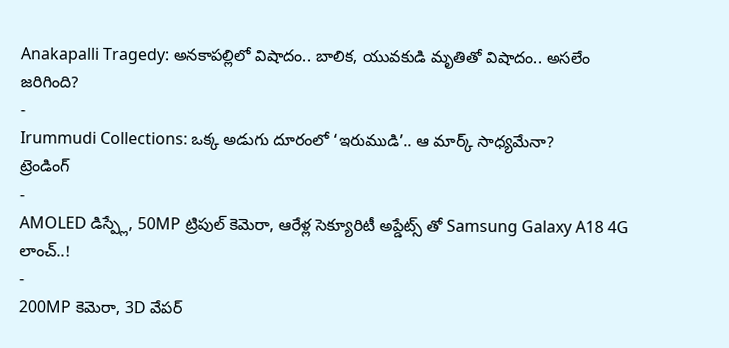Anakapalli Tragedy: అనకాపల్లిలో విషాదం.. బాలిక, యువకుడి మృతితో విషాదం.. అసలేం జరిగింది?
-
Irummudi Collections: ఒక్క అడుగు దూరంలో ‘ఇరుముడి’.. ఆ మార్క్ సాధ్యమేనా?
ట్రెండింగ్
-
AMOLED డిస్ప్లే, 50MP ట్రిపుల్ కెమెరా, ఆరేళ్ల సెక్యూరిటీ అప్డేట్స్ తో Samsung Galaxy A18 4G లాంచ్..!
-
200MP కెమెరా, 3D వేపర్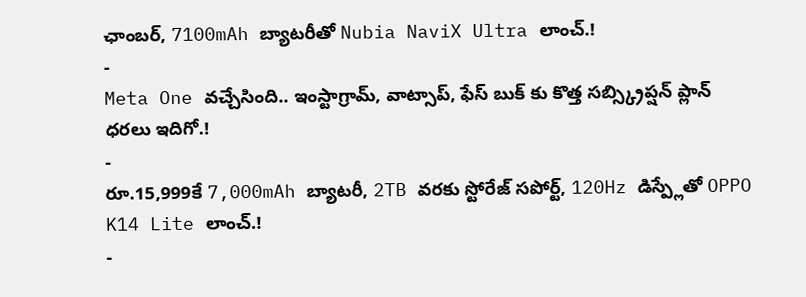ఛాంబర్, 7100mAh బ్యాటరీతో Nubia NaviX Ultra లాంచ్.!
-
Meta One వచ్చేసింది.. ఇంస్టాగ్రామ్, వాట్సాప్, ఫేస్ బుక్ కు కొత్త సబ్స్క్రిప్షన్ ప్లాన్ ధరలు ఇదిగో.!
-
రూ.15,999కే 7,000mAh బ్యాటరీ, 2TB వరకు స్టోరేజ్ సపోర్ట్, 120Hz డిస్ప్లేతో OPPO K14 Lite లాంచ్.!
-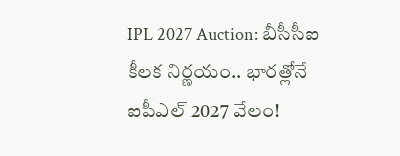IPL 2027 Auction: బీసీసీఐ కీలక నిర్ణయం.. భారత్లోనే ఐపీఎల్ 2027 వేలం!